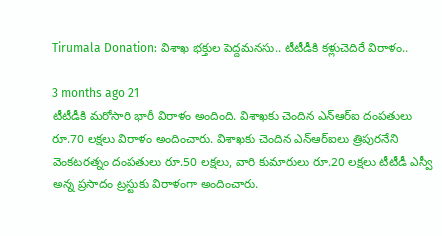Tirumala Donation: విశాఖ భక్తుల పెద్దమనసు.. టీటీడీకి కళ్లుచెదిరే విరాళం..

3 months ago 21
టీటీడీకి మరోసారి భారీ విరాళం అందింది. విశాఖకు చెందిన ఎన్ఆర్ఐ దంపతులు రూ.70 లక్షలు విరాళం అందించారు. విశాఖకు చెందిన ఎన్ఆర్ఐలు త్రిపురనేని వెంకటరత్నం దంపతులు రూ.50 లక్షలు, వారి కుమారులు రూ.20 లక్షలు టీటీడీ ఎస్వీ అన్న ప్రసాదం ట్రస్టుకు విరాళంగా అందించారు.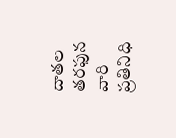దాతల తరఫున వారి ప్రతినిధి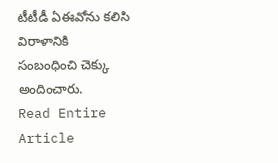టీటీడీ ఏఈవోను కలిసి విరాళానికి సంబంధించి చెక్కు అందించారు.
Read Entire Article